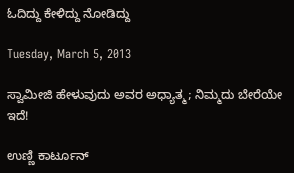ಓದಿದ್ದು ಕೇಳಿದ್ದು ನೋಡಿದ್ದು

Tuesday, March 5, 2013

ಸ್ವಾಮೀಜಿ ಹೇಳುವುದು ಅವರ ಅಧ್ಯಾತ್ಮ; ನಿಮ್ಮದು ಬೇರೆಯೇ ಇದೆ!

ಉಣ್ಣಿ ಕಾರ್ಟೂನ್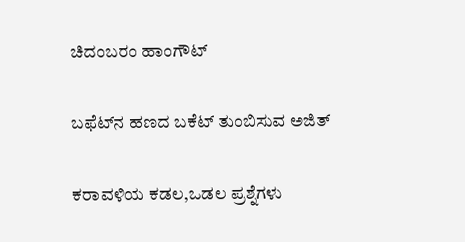ಚಿದಂಬರಂ ಹಾಂಗೌಟ್

ಬಫೆಟ್‌ನ ಹಣದ ಬಕೆಟ್ ತುಂಬಿಸುವ ಅಜಿತ್

ಕರಾವಳಿಯ ಕಡಲ,ಒಡಲ ಪ್ರಶ್ನೆಗಳು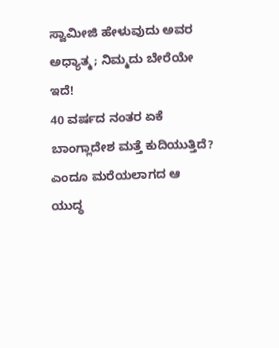ಸ್ವಾಮೀಜಿ ಹೇಳುವುದು ಅವರ ಅಧ್ಯಾತ್ಮ; ನಿಮ್ಮದು ಬೇರೆಯೇ ಇದೆ!
40 ವರ್ಷದ ನಂತರ ಏಕೆ ಬಾಂಗ್ಲಾದೇಶ ಮತ್ತೆ ಕುದಿಯುತ್ತಿದೆ? ಎಂದೂ ಮರೆಯಲಾಗದ ಆ ಯುದ್ಧ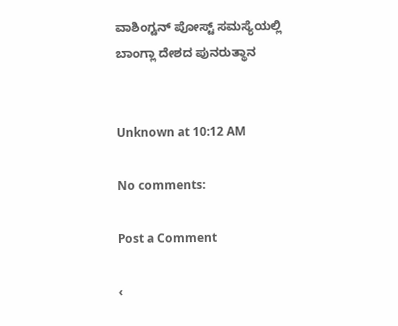ವಾಶಿಂಗ್ಟನ್ ಪೋಸ್ಟ್ ಸಮಸ್ಯೆಯಲ್ಲಿ
ಬಾಂಗ್ಲಾ ದೇಶದ ಪುನರುತ್ಥಾನ


Unknown at 10:12 AM

No comments:

Post a Comment

‹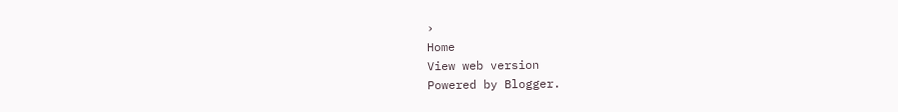›
Home
View web version
Powered by Blogger.